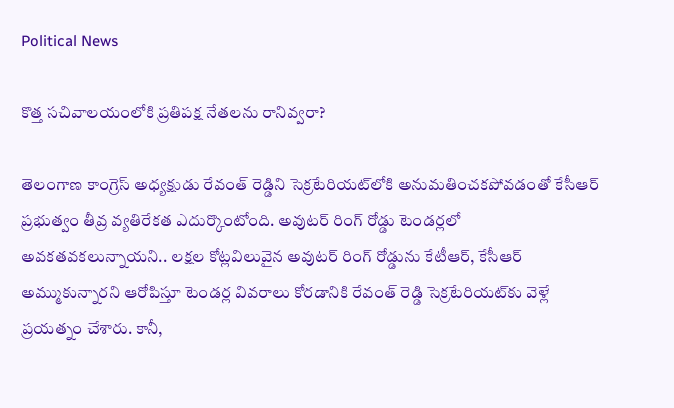Political News

కొత్త సచివాలయంలోకి ప్రతిపక్ష నేతలను రానివ్వరా?

తెలంగాణ కాంగ్రెస్ అధ్యక్షుడు రేవంత్ రెడ్డిని సెక్రటేరియట్‌లోకి అనుమతించకపోవడంతో కేసీఆర్ ప్రభుత్వం తీవ్ర వ్యతిరేకత ఎదుర్కొంటోంది. అవుటర్ రింగ్ రోడ్డు టెండర్లలో అవకతవకలున్నాయని.. లక్షల కోట్లవిలువైన అవుటర్ రింగ్ రోడ్డును కేటీఆర్, కేసీఆర్ అమ్ముకున్నారని ఆరోపిస్తూ టెండర్ల వివరాలు కోరడానికి రేవంత్ రెడ్డి సెక్రటేరియట్‌కు వెళ్లే ప్రయత్నం చేశారు. కానీ,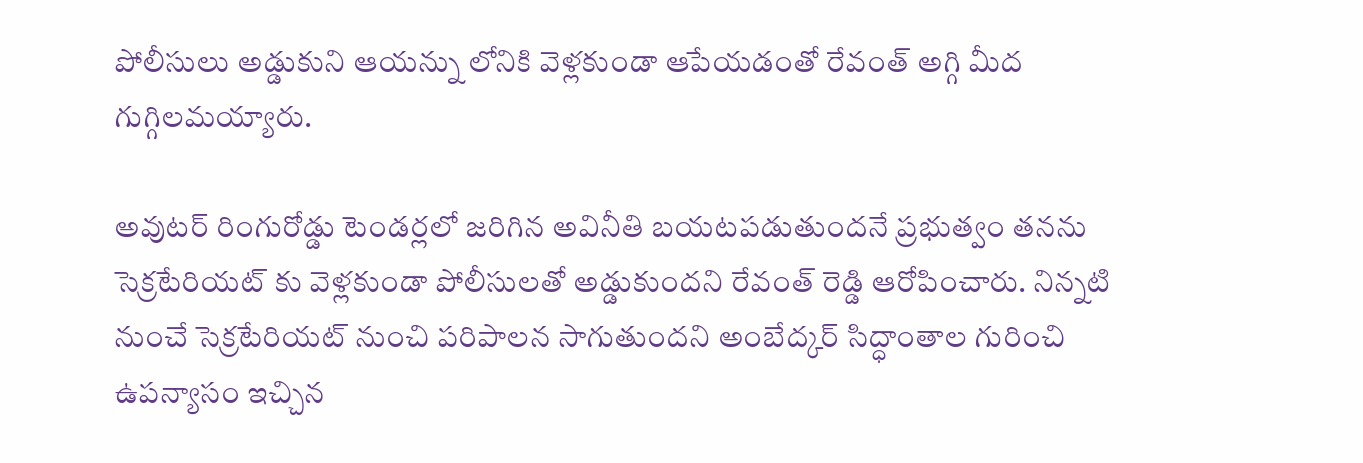పోలీసులు అడ్డుకుని ఆయన్ను లోనికి వెళ్లకుండా ఆపేయడంతో రేవంత్ అగ్గి మీద గుగ్గిలమయ్యారు.

అవుటర్ రింగురోడ్డు టెండర్లలో జరిగిన అవినీతి బయటపడుతుందనే ప్రభుత్వం తనను సెక్రటేరియట్ కు వెళ్లకుండా పోలీసులతో అడ్డుకుందని రేవంత్ రెడ్డి ఆరోపించారు. నిన్నటి నుంచే సెక్రటేరియట్ నుంచి పరిపాలన సాగుతుందని అంబేద్కర్ సిద్ధాంతాల గురించి ఉపన్యాసం ఇచ్చిన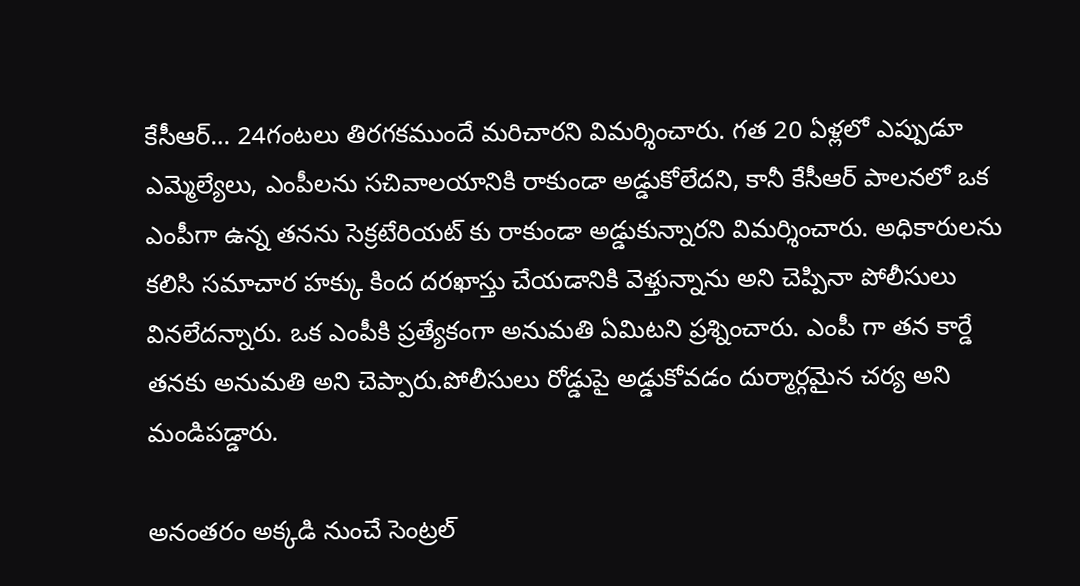కేసీఆర్… 24గంటలు తిరగకముందే మరిచారని విమర్శించారు. గత 20 ఏళ్లలో ఎప్పుడూ ఎమ్మెల్యేలు, ఎంపీలను సచివాలయానికి రాకుండా అడ్డుకోలేదని, కానీ కేసీఆర్ పాలనలో ఒక ఎంపీగా ఉన్న తనను సెక్రటేరియట్ కు రాకుండా అడ్డుకున్నారని విమర్శించారు. అధికారులను కలిసి సమాచార హక్కు కింద దరఖాస్తు చేయడానికి వెళ్తున్నాను అని చెప్పినా పోలీసులు వినలేదన్నారు. ఒక ఎంపీకి ప్రత్యేకంగా అనుమతి ఏమిటని ప్రశ్నించారు. ఎంపీ గా తన కార్డే తనకు అనుమతి అని చెప్పారు.పోలీసులు రోడ్డుపై అడ్డుకోవడం దుర్మార్గమైన చర్య అని మండిపడ్డారు.

అనంతరం అక్కడి నుంచే సెంట్రల్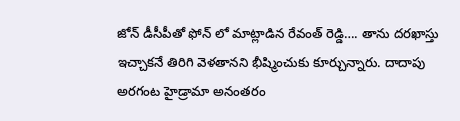జోన్ డీసీపీతో ఫోన్ లో మాట్లాడిన రేవంత్ రెడ్డి…. తాను దరఖాస్తు ఇచ్చాకనే తిరిగి వెళతానని భీష్మించుకు కూర్చున్నారు. దాదాపు అరగంట హైడ్రామా అనంతరం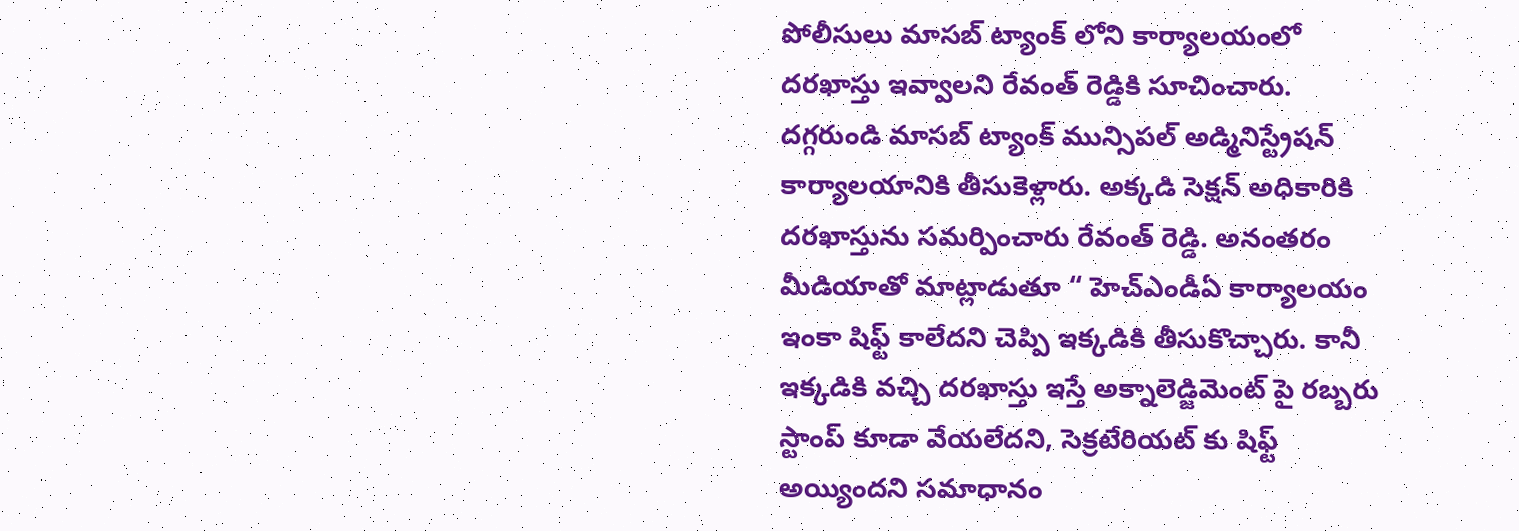పోలీసులు మాసబ్ ట్యాంక్ లోని కార్యాలయంలో దరఖాస్తు ఇవ్వాలని రేవంత్ రెడ్డికి సూచించారు. దగ్గరుండి మాసబ్ ట్యాంక్ మున్సిపల్ అడ్మినిస్ట్రేషన్ కార్యాలయానికి తీసుకెళ్లారు. అక్కడి సెక్షన్ అధికారికి దరఖాస్తును సమర్పించారు రేవంత్ రెడ్డి. అనంతరం మీడియాతో మాట్లాడుతూ “ హెచ్ఎండీఏ కార్యాలయం ఇంకా షిఫ్ట్ కాలేదని చెప్పి ఇక్కడికి తీసుకొచ్చారు. కానీ ఇక్కడికి వచ్చి దరఖాస్తు ఇస్తే అక్నాలెడ్జిమెంట్ పై రబ్బరు స్టాంప్ కూడా వేయలేదని, సెక్రటేరియట్ కు షిఫ్ట్ అయ్యిందని సమాధానం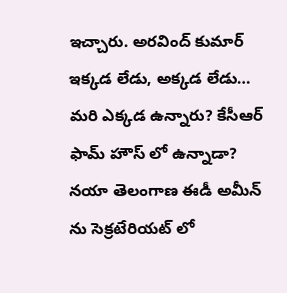ఇచ్చారు. అరవింద్ కుమార్ ఇక్కడ లేడు, అక్కడ లేడు… మరి ఎక్కడ ఉన్నారు? కేసీఆర్ ఫామ్ హౌస్ లో ఉన్నాడా? నయా తెలంగాణ ఈడీ అమీన్ ను సెక్రటేరియట్ లో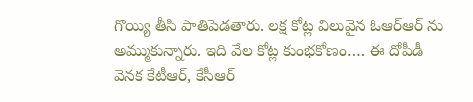గొయ్యి తీసి పాతిపెడతారు. లక్ష కోట్ల విలువైన ఓఆర్ఆర్ ను అమ్ముకున్నారు. ఇది వేల కోట్ల కుంభకోణం…. ఈ దోపీడీ వెనక కేటీఆర్, కేసీఆర్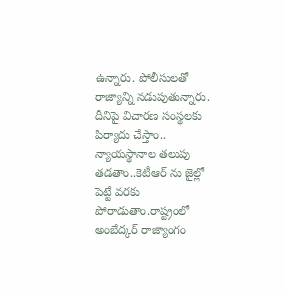ఉన్నారు. పోలీసులతో రాజ్యాన్ని నడుపుతున్నారు. దీనిపై విచారణ సంస్థలకు పిర్యాదు చేస్తాం.. న్యాయస్థానాల తలుపు తడతాం..కెటీఆర్ ను జైల్లో పెట్టే వరకు పోరాడుతాం.రాష్ట్రంలో అంబేద్కర్ రాజ్యాంగం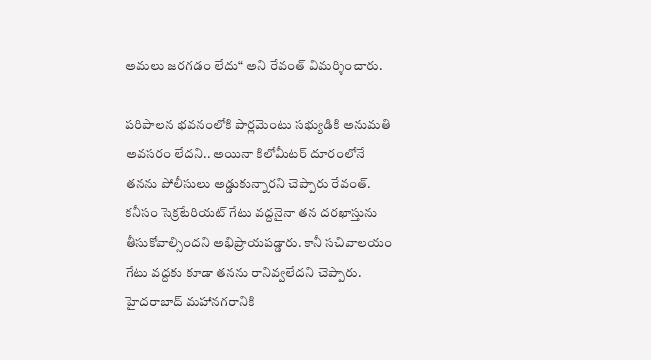అమలు జరగడం లేదు“ అని రేవంత్ విమర్శించారు.

పరిపాలన భవనంలోకి పార్లమెంటు సభ్యుడికి అనుమతి అవసరం లేదని.. అయినా కిలోమీటర్ దూరంలోనే తనను పోలీసులు అడ్డుకున్నారని చెప్పారు రేవంత్. కనీసం సెక్రటేరియట్ గేటు వద్దనైనా తన దరఖాస్తును తీసుకోవాల్సిందని అభిప్రాయపడ్డారు. కానీ సచివాలయం గేటు వద్దకు కూడా తనను రానివ్వలేదని చెప్పారు. హైదరాబాద్ మహానగరానికి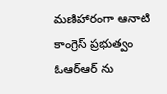మణిహారంగా ఆనాటి కాంగ్రెస్ ప్రభుత్వం ఓఆర్ఆర్ ను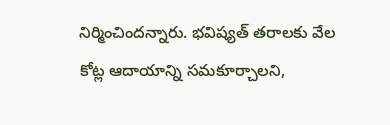నిర్మించిందన్నారు. భవిష్యత్ తరాలకు వేల కోట్ల ఆదాయాన్ని సమకూర్చాలని,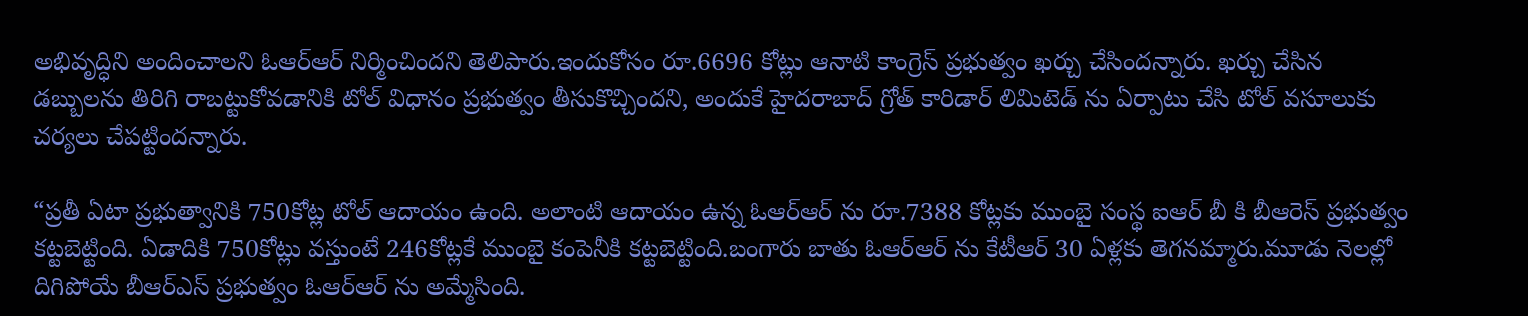అభివృద్ధిని అందించాలని ఓఆర్ఆర్ నిర్మించిందని తెలిపారు.ఇందుకోసం రూ.6696 కోట్లు ఆనాటి కాంగ్రెస్ ప్రభుత్వం ఖర్చు చేసిందన్నారు. ఖర్చు చేసిన డబ్బులను తిరిగి రాబట్టుకోవడానికి టోల్ విధానం ప్రభుత్వం తీసుకొచ్చిందని, అందుకే హైదరాబాద్ గ్రోత్ కారిడార్ లిమిటెడ్ ను ఏర్పాటు చేసి టోల్ వసూలుకు చర్యలు చేపట్టిందన్నారు.

“ప్రతీ ఏటా ప్రభుత్వానికి 750కోట్ల టోల్ ఆదాయం ఉంది. అలాంటి ఆదాయం ఉన్న ఓఆర్ఆర్ ను రూ.7388 కోట్లకు ముంబై సంస్థ ఐఆర్ బీ కి బీఆరెస్ ప్రభుత్వం కట్టబెట్టింది. ఏడాదికి 750కోట్లు వస్తుంటే 246కోట్లకే ముంబై కంపెనీకి కట్టబెట్టింది.బంగారు బాతు ఓఆర్ఆర్ ను కేటీఆర్ 30 ఏళ్లకు తెగనమ్మారు.మూడు నెలల్లో దిగిపోయే బీఆర్ఎస్ ప్రభుత్వం ఓఆర్ఆర్ ను అమ్మేసింది.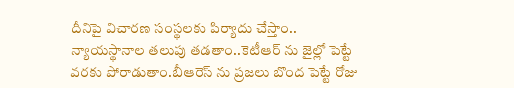దీనిపై విచారణ సంస్థలకు పిర్యాదు చేస్తాం.. న్యాయస్థానాల తలుపు తడతాం..కెటీఆర్ ను జైల్లో పెట్టే వరకు పోరాడుతాం.బీఆరెస్ ను ప్రజలు బొంద పెట్టే రోజు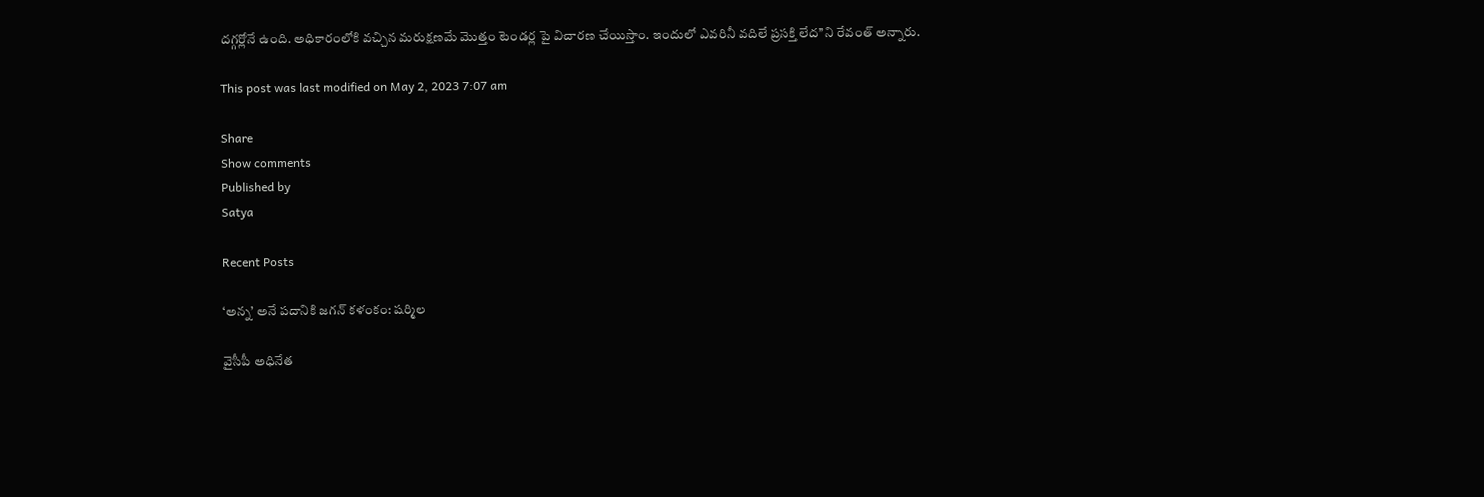దగ్గర్లోనే ఉంది. అధికారంలోకి వచ్చిన మరుక్షణమే మొత్తం టెండర్ల పై విచారణ చేయిస్తాం. ఇందులో ఎవరినీ వదిలే ప్రసక్తి లేద’’ని రేవంత్ అన్నారు.

This post was last modified on May 2, 2023 7:07 am

Share
Show comments
Published by
Satya

Recent Posts

‘అన్న’ అనే ప‌దానికి జ‌గ‌న్ క‌ళంకం: ష‌ర్మిల‌

వైసీపీ అధినేత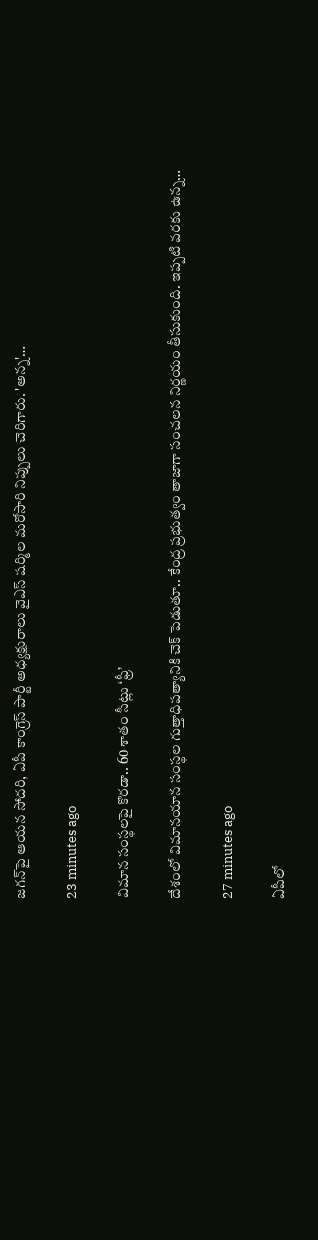జ‌గ‌న్‌పై ఆయ‌న సోద‌రి, ఏపీ కాంగ్రెస్ పార్టీ అధ్య‌క్షురాలు వైఎస్ ష‌ర్మిల మ‌రోసారి నిప్పులు చెరిగారు. 'అన్న‌'…

23 minutes ago

విమాన సంస్థ‌ల‌పై కొర‌డా.. 60 శాతం సీట్లు ‘ఫ్రీ’

దేశంలో విమానయాన సంస్థ‌ల గుత్తాధిపత్యానికి చెక్ పెడుతూ.. కేంద్ర ప్ర‌భుత్వం తాజాగా సంచ‌ల‌న నిర్ణ‌యం తీసుకుంది. ఇప్ప‌టి వ‌ర‌కు ఉన్న…

27 minutes ago

ఏపీలో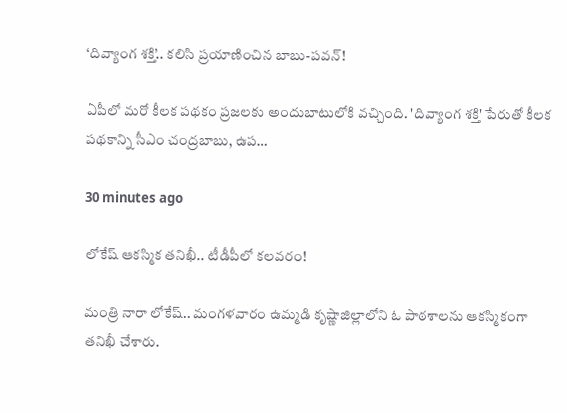‘దివ్యాంగ శక్తి’.. క‌లిసి ప్ర‌యాణించిన బాబు-ప‌వ‌న్‌!

ఏపీలో మ‌రో కీల‌క ప‌థ‌కం ప్ర‌జ‌ల‌కు అందుబాటులోకి వ‌చ్చింది. 'దివ్యాంగ శక్తి' పేరుతో కీలక ప‌థ‌కాన్ని సీఎం చంద్ర‌బాబు, ఉప…

30 minutes ago

లోకేష్ ఆక‌స్మిక త‌నిఖీ.. టీడీపీలో క‌ల‌వ‌రం!

మంత్రి నారా లోకేష్‌.. మంగ‌ళ‌వారం ఉమ్మ‌డి కృష్ణాజిల్లాలోని ఓ పాఠ‌శాల‌ను ఆక‌స్మికంగా త‌నిఖీ చేశారు.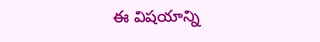ఈ విష‌యాన్ని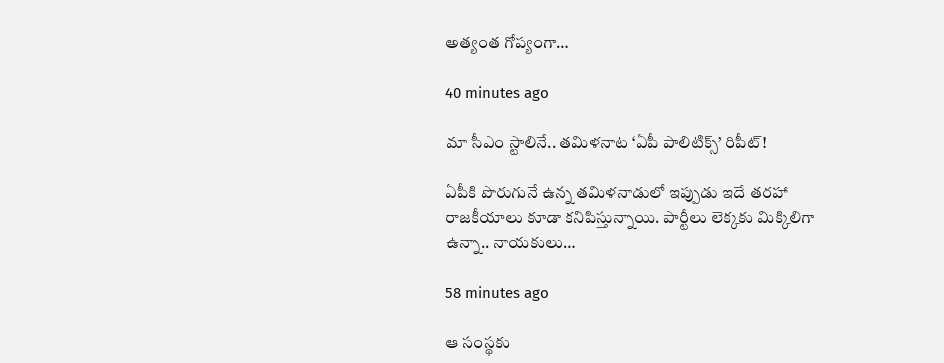అత్యంత గోప్యంగా…

40 minutes ago

మా సీఎం స్టాలినే.. త‌మిళ‌నాట ‘ఏపీ పాలిటిక్స్’ రిపీట్‌!

ఏపీకి పొరుగునే ఉన్న త‌మిళ‌నాడులో ఇప్పుడు ఇదే త‌ర‌హా రాజ‌కీయాలు కూడా క‌నిపిస్తున్నాయి. పార్టీలు లెక్క‌కు మిక్కిలిగా ఉన్నా.. నాయ‌కులు…

58 minutes ago

ఆ సంస్థకు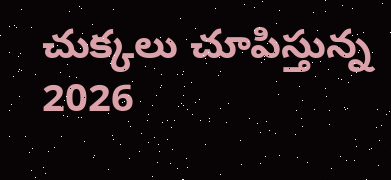చుక్కలు చూపిస్తున్న 2026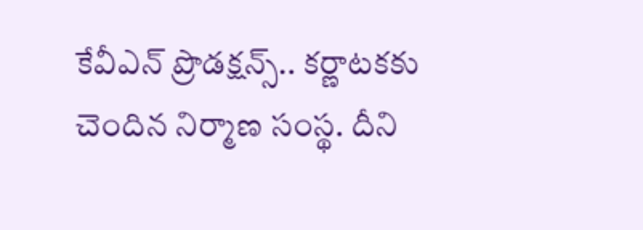కేవీఎన్ ప్రొడక్షన్స్.. కర్ణాటకకు చెందిన నిర్మాణ సంస్థ. దీని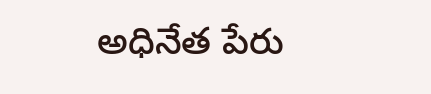అధినేత పేరు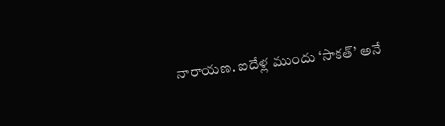నారాయణ. ఐదేళ్ల ముందు ‘సాకత్’ అనే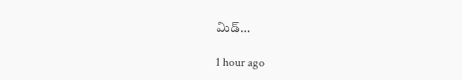మిడ్…

1 hour ago